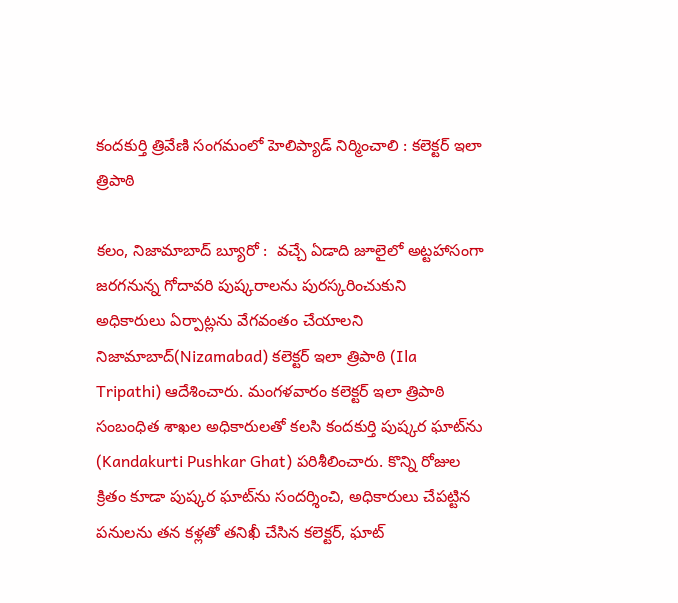కందకుర్తి త్రివేణి సంగమంలో హెలిప్యాడ్ నిర్మించాలి : కలెక్టర్ ఇలా త్రిపాఠి

కలం, నిజామాబాద్ బ్యూరో :  వచ్చే ఏడాది జూలైలో అట్టహాసంగా జరగనున్న గోదావరి పుష్కరాలను పురస్కరించుకుని  అధికారులు ఏర్పాట్లను వేగవంతం చేయాలని నిజామాబాద్(Nizamabad) కలెక్టర్ ఇలా త్రిపాఠి (Ila Tripathi) ఆదేశించారు. మంగళవారం కలెక్టర్ ఇలా త్రిపాఠి సంబంధిత శాఖల అధికారులతో కలసి కందకుర్తి పుష్కర ఘాట్‌ను (Kandakurti Pushkar Ghat) పరిశీలించారు. కొన్ని రోజుల క్రితం కూడా పుష్కర ఘాట్‌ను సందర్శించి, అధికారులు చేపట్టిన పనులను తన కళ్లతో తనిఖీ చేసిన కలెక్టర్, ఘాట్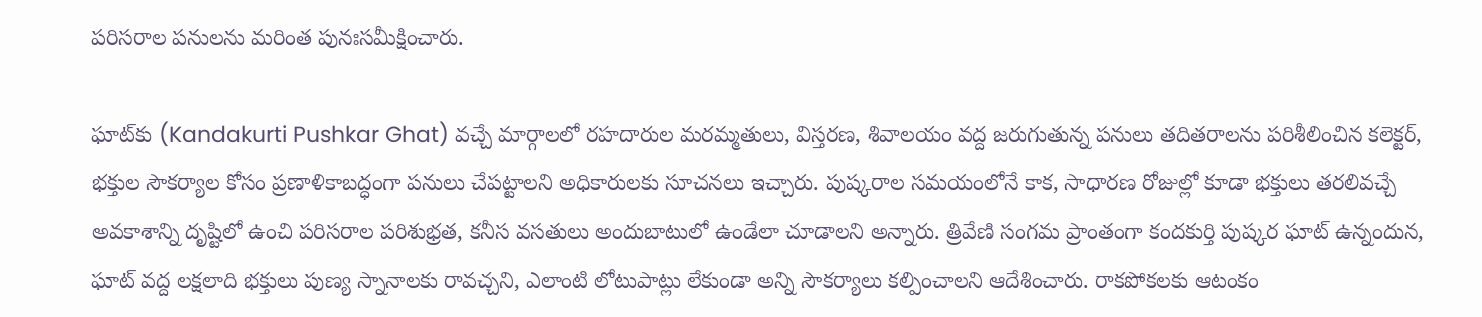పరిసరాల పనులను మరింత పునఃసమీక్షించారు.

ఘాట్‌కు (Kandakurti Pushkar Ghat) వచ్చే మార్గాలలో రహదారుల మరమ్మతులు, విస్తరణ, శివాలయం వద్ద జరుగుతున్న పనులు తదితరాలను పరిశీలించిన కలెక్టర్, భక్తుల సౌకర్యాల కోసం ప్రణాళికాబద్ధంగా పనులు చేపట్టాలని అధికారులకు సూచనలు ఇచ్చారు. పుష్కరాల సమయంలోనే కాక, సాధారణ రోజుల్లో కూడా భక్తులు తరలివచ్చే అవకాశాన్ని దృష్టిలో ఉంచి పరిసరాల పరిశుభ్రత, కనీస వసతులు అందుబాటులో ఉండేలా చూడాలని అన్నారు. త్రివేణి సంగమ ప్రాంతంగా కందకుర్తి పుష్కర ఘాట్ ఉన్నందున, ఘాట్ వద్ద లక్షలాది భక్తులు పుణ్య స్నానాలకు రావచ్చని, ఎలాంటి లోటుపాట్లు లేకుండా అన్ని సౌకర్యాలు కల్పించాలని ఆదేశించారు. రాకపోకలకు ఆటంకం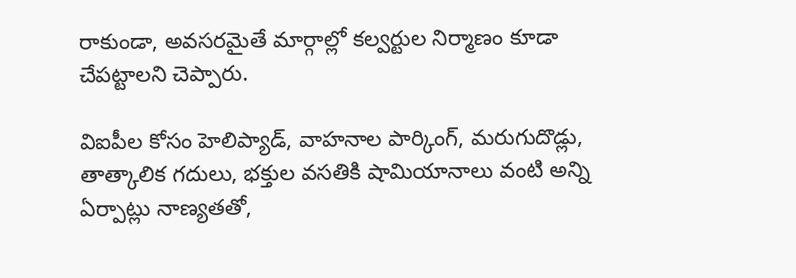రాకుండా, అవసరమైతే మార్గాల్లో కల్వర్టుల నిర్మాణం కూడా చేపట్టాలని చెప్పారు.

విఐపీల కోసం హెలిప్యాడ్, వాహనాల పార్కింగ్, మరుగుదొడ్లు, తాత్కాలిక గదులు, భక్తుల వసతికి షామియానాలు వంటి అన్ని ఏర్పాట్లు నాణ్యతతో,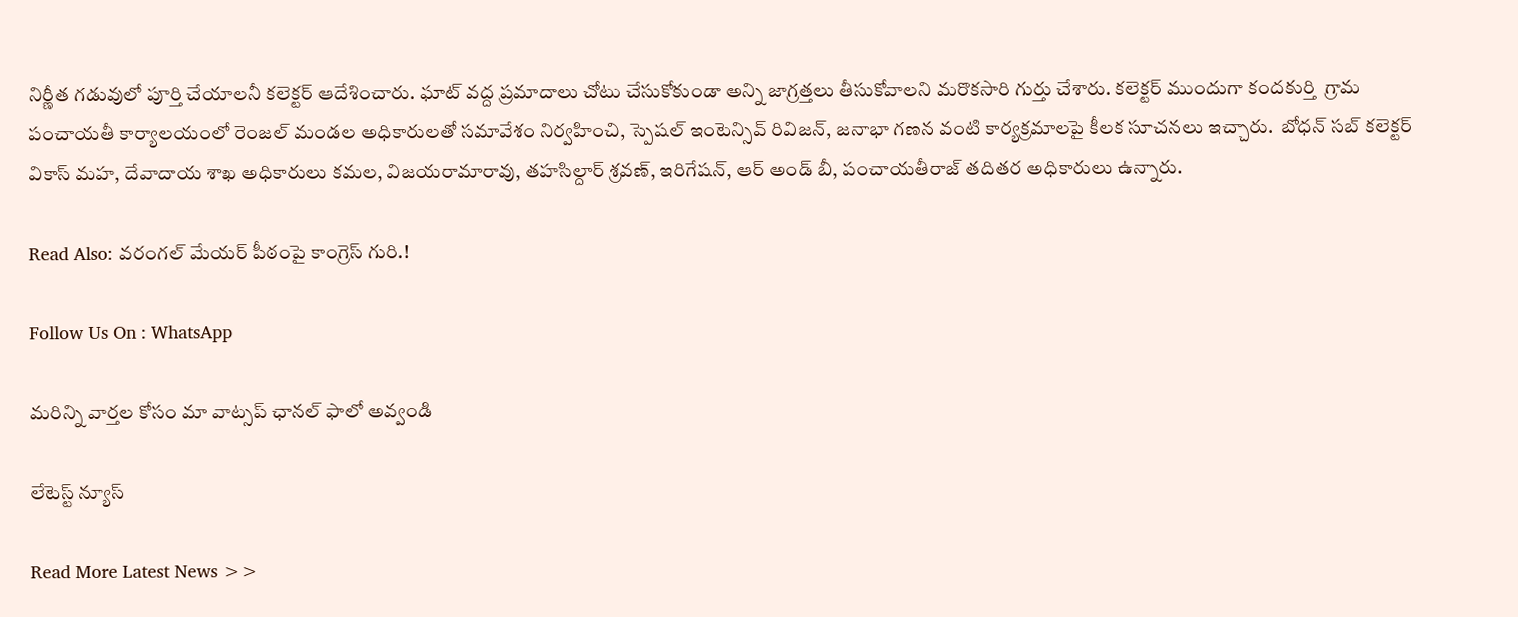నిర్ణీత గడువులో పూర్తి చేయాలనీ కలెక్టర్ ఆదేశించారు. ఘాట్ వద్ద ప్రమాదాలు చోటు చేసుకోకుండా అన్ని జాగ్రత్తలు తీసుకోవాలని మరొకసారి గుర్తు చేశారు. కలెక్టర్ ముందుగా కందకుర్తి  గ్రామ పంచాయతీ కార్యాలయంలో రెంజల్ మండల అధికారులతో సమావేశం నిర్వహించి, స్పెషల్ ఇంటెన్సివ్ రివిజన్, జనాభా గణన వంటి కార్యక్రమాలపై కీలక సూచనలు ఇచ్చారు.  బోధన్ సబ్ కలెక్టర్ వికాస్ మహ, దేవాదాయ శాఖ అధికారులు కమల, విజయరామారావు, తహసిల్దార్ శ్రవణ్, ఇరిగేషన్, ఆర్ అండ్ బీ, పంచాయతీరాజ్ తదితర అధికారులు ఉన్నారు.

Read Also: వరంగల్ మేయర్ పీఠంపై కాంగ్రెస్ గురి.!

Follow Us On : WhatsApp

మ‌రిన్ని వార్త‌ల కోసం మా వాట్స‌ప్ ఛాన‌ల్ ఫాలో అవ్వండి

లేటెస్ట్ న్యూస్‌

Read More Latest News >>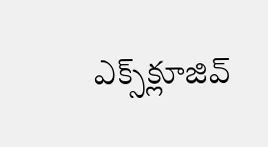ఎక్స్‌క్లూజివ్‌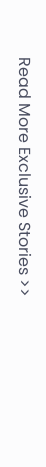Read More Exclusive Stories >>